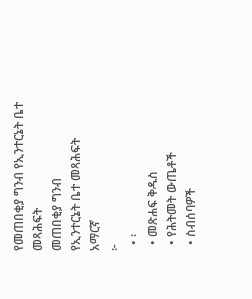የመጠበቂያ ግንብ የኢንተርኔት ቤተ መጻሕፍት
መጠበቂያ ግንብ
የኢንተርኔት ቤተ መጻሕፍት
አማርኛ
፦
  • ፡
  • መጽሐፍ ቅዱስ
  • የሕትመት ውጤቶች
  • ስብሰባዎች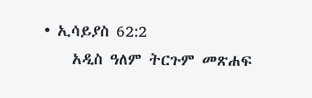• ኢሳይያስ 62:2
    አዲስ ዓለም ትርጉም መጽሐፍ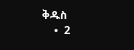ቅዱስ
    •  2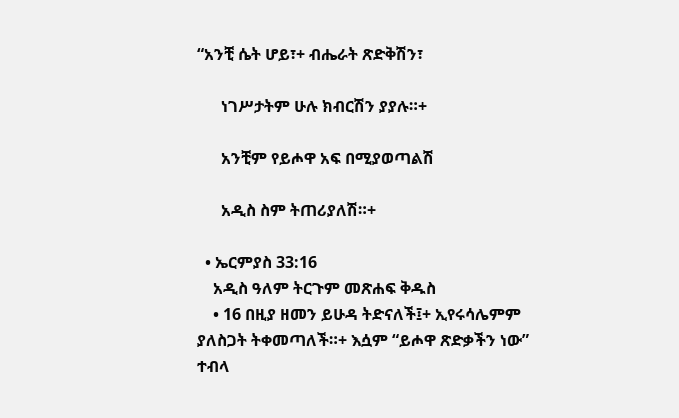“አንቺ ሴት ሆይ፣+ ብሔራት ጽድቅሽን፣

      ነገሥታትም ሁሉ ክብርሽን ያያሉ።+

      አንቺም የይሖዋ አፍ በሚያወጣልሽ

      አዲስ ስም ትጠሪያለሽ።+

  • ኤርምያስ 33:16
    አዲስ ዓለም ትርጉም መጽሐፍ ቅዱስ
    • 16 በዚያ ዘመን ይሁዳ ትድናለች፤+ ኢየሩሳሌምም ያለስጋት ትቀመጣለች።+ እሷም “ይሖዋ ጽድቃችን ነው” ተብላ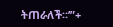ትጠራለች።’”+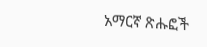አማርኛ ጽሑፎች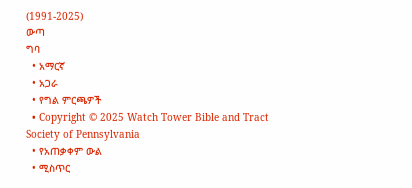(1991-2025)
ውጣ
ግባ
  • አማርኛ
  • አጋራ
  • የግል ምርጫዎች
  • Copyright © 2025 Watch Tower Bible and Tract Society of Pennsylvania
  • የአጠቃቀም ውል
  • ሚስጥር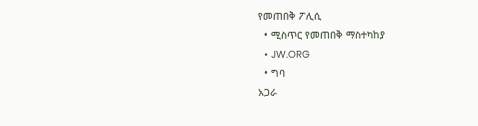የመጠበቅ ፖሊሲ
  • ሚስጥር የመጠበቅ ማስተካከያ
  • JW.ORG
  • ግባ
አጋራ